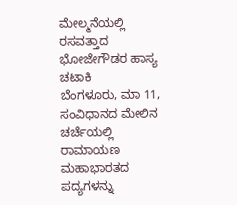ಮೇಲ್ಮನೆಯಲ್ಲಿ ರಸವತ್ತಾದ ಭೋಜೇಗೌಡರ ಹಾಸ್ಯ ಚಟಾಕಿ
ಬೆಂಗಳೂರು, ಮಾ 11, ಸಂವಿಧಾನದ ಮೇಲಿನ ಚರ್ಚೆಯಲ್ಲಿ ರಾಮಾಯಣ ಮಹಾಭಾರತದ ಪದ್ಯಗಳನ್ನು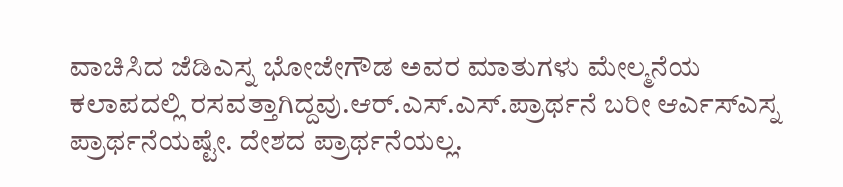ವಾಚಿಸಿದ ಜೆಡಿಎಸ್ನ ಭೋಜೇಗೌಡ ಅವರ ಮಾತುಗಳು ಮೇಲ್ಮನೆಯ ಕಲಾಪದಲ್ಲಿ ರಸವತ್ತಾಗಿದ್ದವು.ಆರ್.ಎಸ್.ಎಸ್.ಪ್ರಾರ್ಥನೆ ಬರೀ ಆರ್ಎಸ್ಎಸ್ನ ಪ್ರಾರ್ಥನೆಯಷ್ಟೇ. ದೇಶದ ಪ್ರಾರ್ಥನೆಯಲ್ಲ.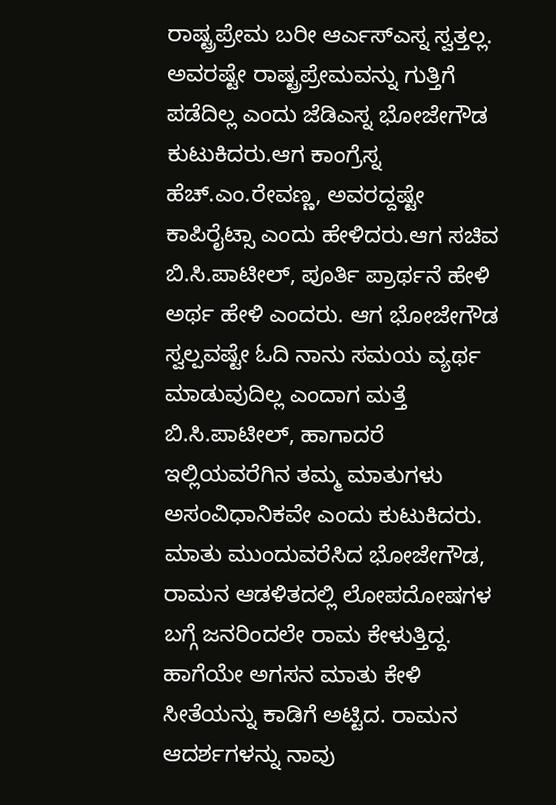ರಾಷ್ಟ್ರಪ್ರೇಮ ಬರೀ ಆರ್ಎಸ್ಎಸ್ನ ಸ್ವತ್ತಲ್ಲ. ಅವರಷ್ಟೇ ರಾಷ್ಟ್ರಪ್ರೇಮವನ್ನು ಗುತ್ತಿಗೆ ಪಡೆದಿಲ್ಲ ಎಂದು ಜೆಡಿಎಸ್ನ ಭೋಜೇಗೌಡ ಕುಟುಕಿದರು.ಆಗ ಕಾಂಗ್ರೆಸ್ನ ಹೆಚ್.ಎಂ.ರೇವಣ್ಣ, ಅವರದ್ದಷ್ಟೇ ಕಾಪಿರೈಟ್ಸಾ ಎಂದು ಹೇಳಿದರು.ಆಗ ಸಚಿವ ಬಿ.ಸಿ.ಪಾಟೀಲ್, ಪೂರ್ತಿ ಪ್ರಾರ್ಥನೆ ಹೇಳಿ ಅರ್ಥ ಹೇಳಿ ಎಂದರು. ಆಗ ಭೋಜೇಗೌಡ ಸ್ವಲ್ಪವಷ್ಟೇ ಓದಿ ನಾನು ಸಮಯ ವ್ಯರ್ಥ ಮಾಡುವುದಿಲ್ಲ ಎಂದಾಗ ಮತ್ತೆ ಬಿ.ಸಿ.ಪಾಟೀಲ್, ಹಾಗಾದರೆ ಇಲ್ಲಿಯವರೆಗಿನ ತಮ್ಮ ಮಾತುಗಳು ಅಸಂವಿಧಾನಿಕವೇ ಎಂದು ಕುಟುಕಿದರು.
ಮಾತು ಮುಂದುವರೆಸಿದ ಭೋಜೇಗೌಡ, ರಾಮನ ಆಡಳಿತದಲ್ಲಿ ಲೋಪದೋಷಗಳ ಬಗ್ಗೆ ಜನರಿಂದಲೇ ರಾಮ ಕೇಳುತ್ತಿದ್ದ. ಹಾಗೆಯೇ ಅಗಸನ ಮಾತು ಕೇಳಿ ಸೀತೆಯನ್ನು ಕಾಡಿಗೆ ಅಟ್ಟಿದ. ರಾಮನ ಆದರ್ಶಗಳನ್ನು ನಾವು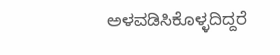ಅಳವಡಿಸಿಕೊಳ್ಳದಿದ್ದರೆ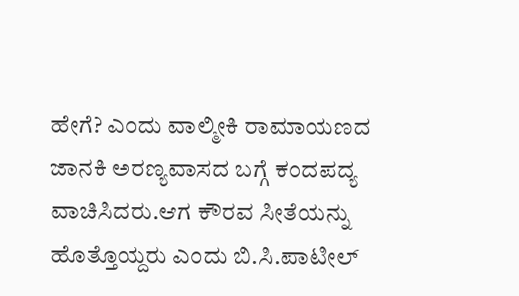ಹೇಗೆ? ಎಂದು ವಾಲ್ಮೀಕಿ ರಾಮಾಯಣದ ಜಾನಕಿ ಅರಣ್ಯವಾಸದ ಬಗ್ಗೆ ಕಂದಪದ್ಯ ವಾಚಿಸಿದರು.ಆಗ ಕೌರವ ಸೀತೆಯನ್ನು ಹೊತ್ತೊಯ್ದರು ಎಂದು ಬಿ.ಸಿ.ಪಾಟೀಲ್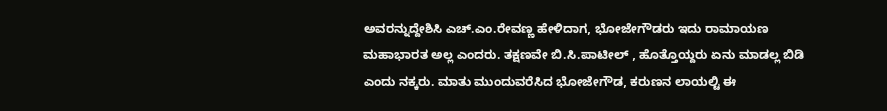ಅವರನ್ನುದ್ದೇಶಿಸಿ ಎಚ್.ಎಂ.ರೇವಣ್ಣ ಹೇಳಿದಾಗ, ಭೋಜೇಗೌಡರು ಇದು ರಾಮಾಯಣ ಮಹಾಭಾರತ ಅಲ್ಲ ಎಂದರು. ತಕ್ಷಣವೇ ಬಿ.ಸಿ.ಪಾಟೀಲ್ , ಹೊತ್ತೊಯ್ದರು ಏನು ಮಾಡಲ್ಲ ಬಿಡಿ ಎಂದು ನಕ್ಕರು. ಮಾತು ಮುಂದುವರೆಸಿದ ಭೋಜೇಗೌಡ, ಕರುಣನ ಲಾಯಲ್ಟಿ ಈ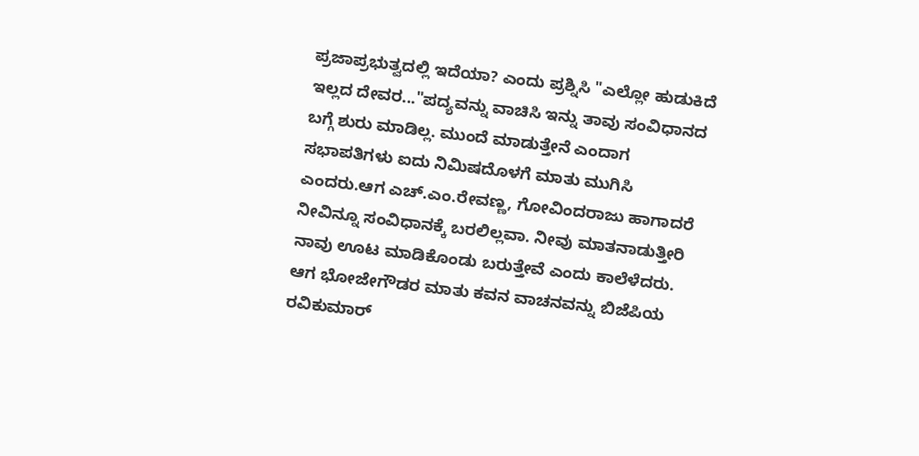ಪ್ರಜಾಪ್ರಭುತ್ವದಲ್ಲಿ ಇದೆಯಾ? ಎಂದು ಪ್ರಶ್ನಿಸಿ "ಎಲ್ಲೋ ಹುಡುಕಿದೆ ಇಲ್ಲದ ದೇವರ..."ಪದ್ಯವನ್ನು ವಾಚಿಸಿ ಇನ್ನು ತಾವು ಸಂವಿಧಾನದ ಬಗ್ಗೆ ಶುರು ಮಾಡಿಲ್ಲ. ಮುಂದೆ ಮಾಡುತ್ತೇನೆ ಎಂದಾಗ ಸಭಾಪತಿಗಳು ಐದು ನಿಮಿಷದೊಳಗೆ ಮಾತು ಮುಗಿಸಿ ಎಂದರು.ಆಗ ಎಚ್.ಎಂ.ರೇವಣ್ಣ, ಗೋವಿಂದರಾಜು ಹಾಗಾದರೆ ನೀವಿನ್ನೂ ಸಂವಿಧಾನಕ್ಕೆ ಬರಲಿಲ್ಲವಾ. ನೀವು ಮಾತನಾಡುತ್ತೀರಿ ನಾವು ಊಟ ಮಾಡಿಕೊಂಡು ಬರುತ್ತೇವೆ ಎಂದು ಕಾಲೆಳೆದರು.
ಆಗ ಭೋಜೇಗೌಡರ ಮಾತು ಕವನ ವಾಚನವನ್ನು ಬಿಜೆಪಿಯ ರವಿಕುಮಾರ್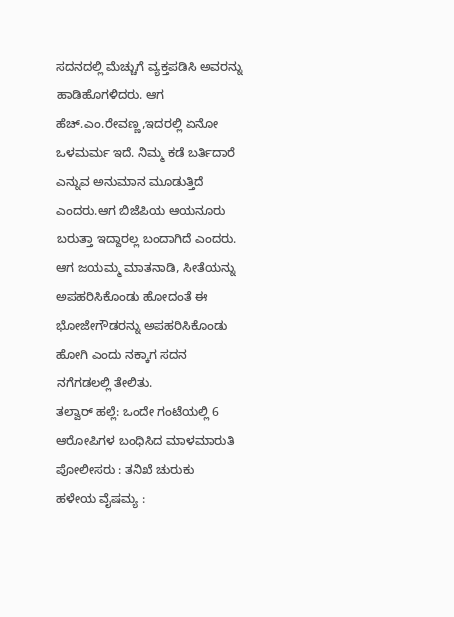ಸದನದಲ್ಲಿ ಮೆಚ್ಚುಗೆ ವ್ಯಕ್ತಪಡಿಸಿ ಅವರನ್ನು ಹಾಡಿಹೊಗಳಿದರು. ಆಗ ಹೆಚ್.ಎಂ.ರೇವಣ್ಣ,ಇದರಲ್ಲಿ ಏನೋ ಒಳಮರ್ಮ ಇದೆ. ನಿಮ್ಮ ಕಡೆ ಬರ್ತಿದಾರೆ ಎನ್ನುವ ಅನುಮಾನ ಮೂಡುತ್ತಿದೆ ಎಂದರು.ಆಗ ಬಿಜೆಪಿಯ ಆಯನೂರು ಬರುತ್ತಾ ಇದ್ದಾರಲ್ಲ ಬಂದಾಗಿದೆ ಎಂದರು. ಆಗ ಜಯಮ್ಮ ಮಾತನಾಡಿ, ಸೀತೆಯನ್ನು ಅಪಹರಿಸಿಕೊಂಡು ಹೋದಂತೆ ಈ ಭೋಜೇಗೌಡರನ್ನು ಅಪಹರಿಸಿಕೊಂಡು ಹೋಗಿ ಎಂದು ನಕ್ಕಾಗ ಸದನ ನಗೆಗಡಲಲ್ಲಿ ತೇಲಿತು.
ತಲ್ವಾರ್ ಹಲ್ಲೆ: ಒಂದೇ ಗಂಟೆಯಲ್ಲಿ 6 ಆರೋಪಿಗಳ ಬಂಧಿಸಿದ ಮಾಳಮಾರುತಿ ಪೋಲೀಸರು : ತನಿಖೆ ಚುರುಕು
ಹಳೇಯ ವೈಷಮ್ಯ :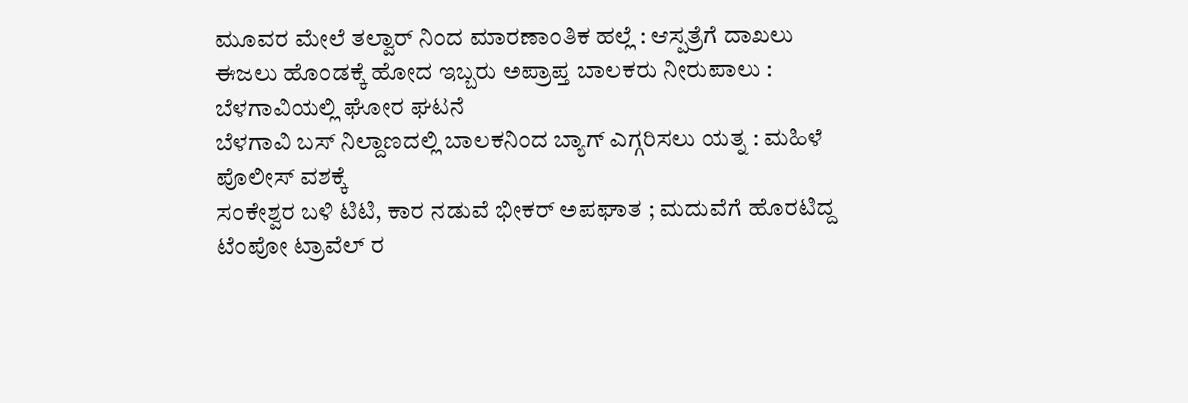ಮೂವರ ಮೇಲೆ ತಲ್ವಾರ್ ನಿಂದ ಮಾರಣಾಂತಿಕ ಹಲ್ಲೆ : ಆಸ್ಪತ್ರೆಗೆ ದಾಖಲು
ಈಜಲು ಹೊಂಡಕ್ಕೆ ಹೋದ ಇಬ್ಬರು ಅಪ್ರಾಪ್ತ ಬಾಲಕರು ನೀರುಪಾಲು : ಬೆಳಗಾವಿಯಲ್ಲಿ ಘೋರ ಘಟನೆ
ಬೆಳಗಾವಿ ಬಸ್ ನಿಲ್ದಾಣದಲ್ಲಿ ಬಾಲಕನಿಂದ ಬ್ಯಾಗ್ ಎಗ್ಗರಿಸಲು ಯತ್ನ : ಮಹಿಳೆ ಪೊಲೀಸ್ ವಶಕ್ಕೆ
ಸಂಕೇಶ್ವರ ಬಳಿ ಟಿಟಿ, ಕಾರ ನಡುವೆ ಭೀಕರ್ ಅಪಘಾತ ; ಮದುವೆಗೆ ಹೊರಟಿದ್ದ ಟೆಂಪೋ ಟ್ರಾವೆಲ್ ರ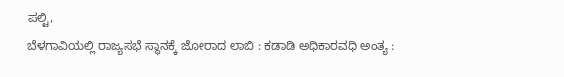ಪಲ್ಟಿ,
ಬೆಳಗಾವಿಯಲ್ಲಿ ರಾಜ್ಯಸಭೆ ಸ್ಥಾನಕ್ಕೆ ಜೋರಾದ ಲಾಬಿ : ಕಡಾಡಿ ಅಧಿಕಾರವಧಿ ಅಂತ್ಯ :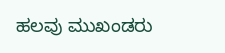ಹಲವು ಮುಖಂಡರು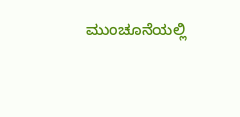ಮುಂಚೂನೆಯಲ್ಲಿ